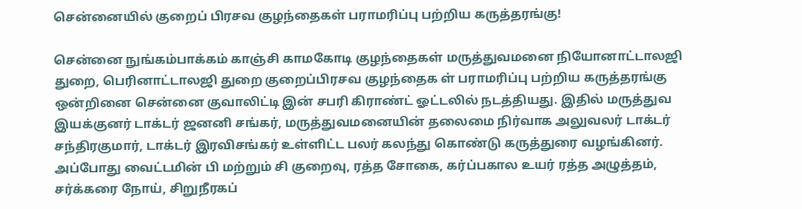சென்னையில் குறைப் பிரசவ குழந்தைகள் பராமரிப்பு பற்றிய கருத்தரங்கு!

சென்னை நுங்கம்பாக்கம் காஞ்சி காமகோடி குழந்தைகள் மருத்துவமனை நியோனாட்டாலஜி துறை, பெரினாட்டாலஜி துறை குறைப்பிரசவ குழந்தைக ள் பராமரிப்பு பற்றிய கருத்தரங்கு ஒன்றினை சென்னை குவாலிட்டி இன் சபரி கிராண்ட் ஓட்டலில் நடத்தியது. இதில் மருத்துவ இயக்குனர் டாக்டர் ஜனனி சங்கர், மருத்துவமனையின் தலைமை நிர்வாக அலுவலர் டாக்டர் சந்திரகுமார், டாக்டர் இரவிசங்கர் உள்ளிட்ட பலர் கலந்து கொண்டு கருத்துரை வழங்கினர். அப்போது வைட்டமின் பி மற்றும் சி குறைவு, ரத்த சோகை, கர்ப்பகால உயர் ரத்த அழுத்தம், சர்க்கரை நோய், சிறுநீரகப்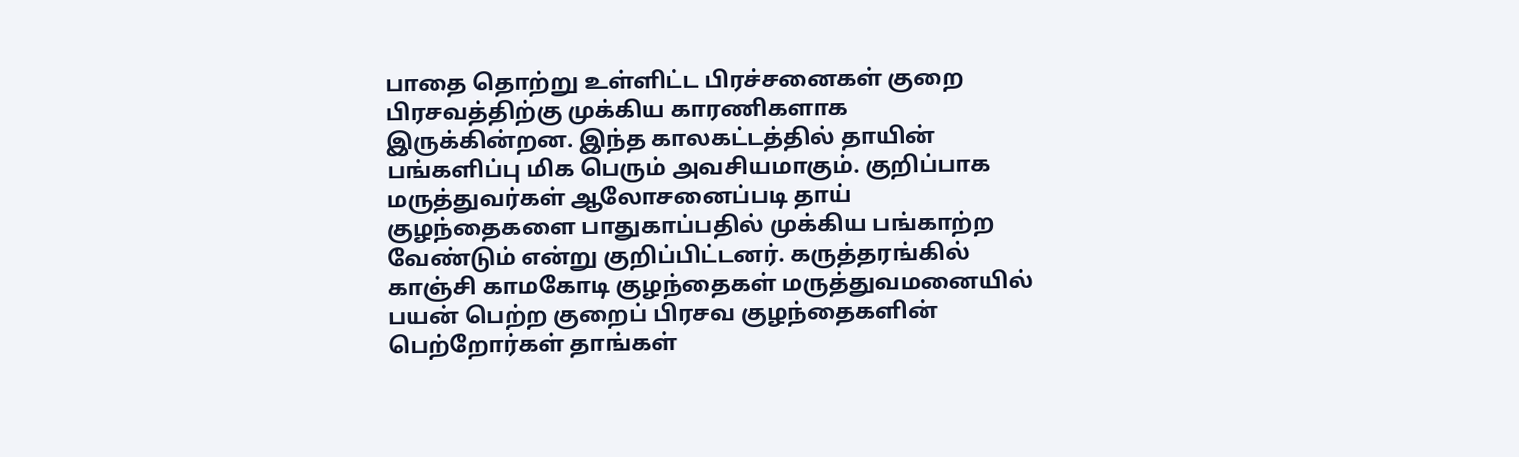பாதை தொற்று உள்ளிட்ட பிரச்சனைகள் குறை பிரசவத்திற்கு முக்கிய காரணிகளாக இருக்கின்றன. இந்த காலகட்டத்தில் தாயின் பங்களிப்பு மிக பெரும் அவசியமாகும். குறிப்பாக மருத்துவர்கள் ஆலோசனைப்படி தாய் குழந்தைகளை பாதுகாப்பதில் முக்கிய பங்காற்ற வேண்டும் என்று குறிப்பிட்டனர். கருத்தரங்கில் காஞ்சி காமகோடி குழந்தைகள் மருத்துவமனையில் பயன் பெற்ற குறைப் பிரசவ குழந்தைகளின் பெற்றோர்கள் தாங்கள்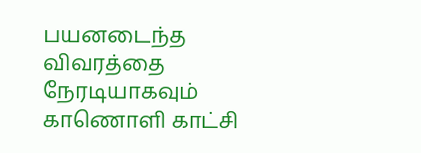பயனடைந்த விவரத்தை நேரடியாகவும் காணொளி காட்சி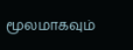மூலமாகவும்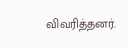விவரித்தனர்.